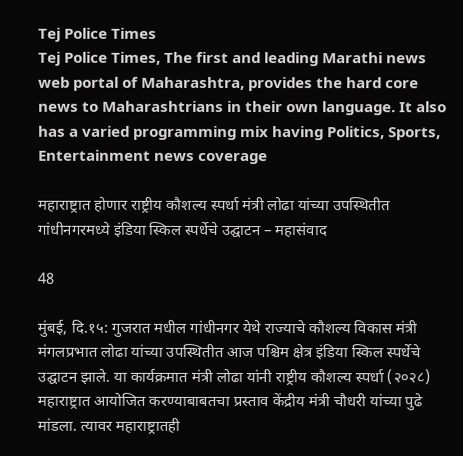Tej Police Times
Tej Police Times, The first and leading Marathi news web portal of Maharashtra, provides the hard core news to Maharashtrians in their own language. It also has a varied programming mix having Politics, Sports, Entertainment news coverage

महाराष्ट्रात होणार राष्ट्रीय कौशल्य स्पर्धा मंत्री लोढा यांच्या उपस्थितीत गांधीनगरमध्ये इंडिया स्किल स्पर्धेचे उद्घाटन – महासंवाद

48

मुंबई, दि.१५: गुजरात मधील गांधीनगर येथे राज्याचे कौशल्य विकास मंत्री मंगलप्रभात लोढा यांच्या उपस्थितीत आज पश्चिम क्षेत्र इंडिया स्किल स्पर्धेचे उद्घाटन झाले. या कार्यक्रमात मंत्री लोढा यांनी राष्ट्रीय कौशल्य स्पर्धा (२०२८) महाराष्ट्रात आयोजित करण्याबाबतचा प्रस्ताव केंद्रीय मंत्री चौधरी यांच्या पुढे मांडला. त्यावर महाराष्ट्रातही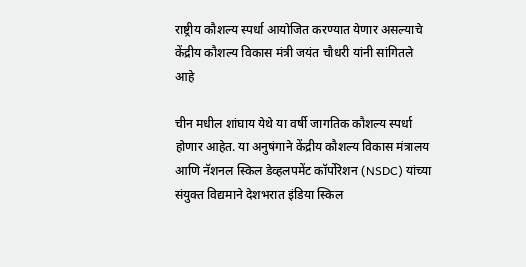राष्ट्रीय कौशल्य स्पर्धा आयोजित करण्यात येणार असल्याचे केंद्रीय कौशल्य विकास मंत्री जयंत चौधरी यांनी सांगितले आहे

चीन मधील शांघाय येथे या वर्षी जागतिक कौशल्य स्पर्धा होणार आहेत. या अनुषंगाने केंद्रीय कौशल्य विकास मंत्रालय आणि नॅशनल स्किल डेव्हलपमेंट कॉर्पोरेशन (NSDC) यांच्या संयुक्त विद्यमाने देशभरात इंडिया स्किल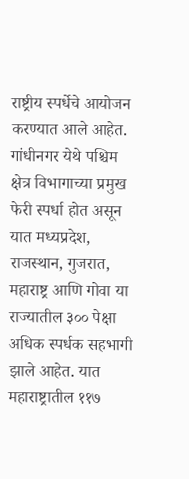राष्ट्रीय स्पर्धेचे आयोजन करण्यात आले आहेत. गांधीनगर येथे पश्चिम क्षेत्र विभागाच्या प्रमुख फेरी स्पर्धा होत असून यात मध्यप्रदेश, राजस्थान, गुजरात, महाराष्ट्र आणि गोवा या राज्यातील ३०० पेक्षा अधिक स्पर्धक सहभागी झाले आहेत. यात महाराष्ट्रातील ११७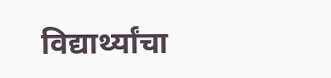विद्यार्थ्यांचा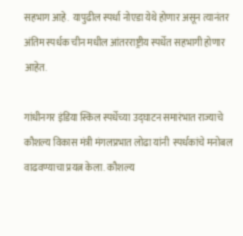सहभाग आहे.  यापुढील स्पर्धा नोएडा येथे होणार असून त्यानंतर अंतिम स्पर्धक चीन मधील आंतरराष्ट्रीय स्पर्धेत सहभागी होणार आहेत.

गांधीनगर इंडिया स्किल स्पर्धेच्या उद्घाटन समारंभात राज्याचे कौशल्य विकास मंत्री मंगलप्रभात लोढा यांनी  स्पर्धकांचे मनोबल वाढवण्याचा प्रयत्न केला. कौशल्य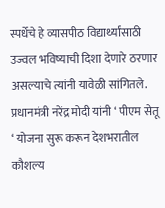स्पर्धेचे हे व्यासपीठ विद्यार्थ्यांसाठी उज्वल भविष्याची दिशा देणारे ठरणार असल्याचे त्यांनी यावेळी सांगितले. प्रधानमंत्री नरेंद्र मोदी यांनी ‘ पीएम सेतू ‘ योजना सुरू करून देशभरातील कौशल्य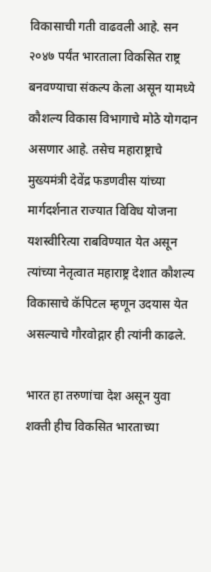विकासाची गती वाढवली आहे. सन २०४७ पर्यंत भारताला विकसित राष्ट्र बनवण्याचा संकल्प केला असून यामध्ये कौशल्य विकास विभागाचे मोठे योगदान असणार आहे. तसेच महाराष्ट्राचे मुख्यमंत्री देवेंद्र फडणवीस यांच्या मार्गदर्शनात राज्यात विविध योजना यशस्वीरित्या राबविण्यात येत असून त्यांच्या नेतृत्वात महाराष्ट्र देशात कौशल्य विकासाचे कॅपिटल म्हणून उदयास येत असल्याचे गौरवोद्गार ही त्यांनी काढले.

भारत हा तरुणांचा देश असून युवा शक्ती हीच विकसित भारताच्या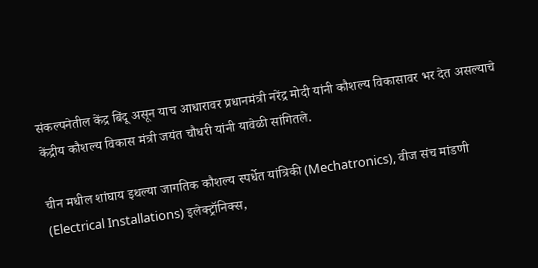संकल्पनेतील केंद्र बिंदू असून याच आधारावर प्रधानमंत्री नरेंद्र मोदी यांनी कौशल्य विकासावर भर देत असल्याचे केंद्रीय कौशल्य विकास मंत्री जयंत चौधरी यांनी यावेळी सांगितले.

चीन मधील शांघाय इथल्या जागतिक कौशल्य स्पर्धेत यांत्रिकी (Mechatronics), वीज संच मांडणी (Electrical Installations) इलेक्ट्रॉनिक्स,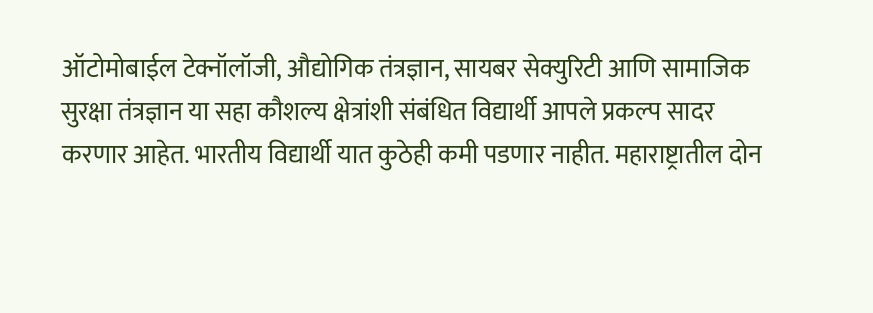ऑटोमोबाईल टेक्नॉलॉजी, औद्योगिक तंत्रज्ञान, सायबर सेक्युरिटी आणि सामाजिक सुरक्षा तंत्रज्ञान या सहा कौशल्य क्षेत्रांशी संबंधित विद्यार्थी आपले प्रकल्प सादर करणार आहेत. भारतीय विद्यार्थी यात कुठेही कमी पडणार नाहीत. महाराष्ट्रातील दोन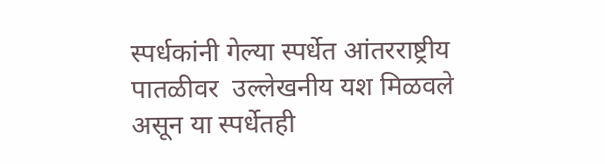स्पर्धकांनी गेल्या स्पर्धेत आंतरराष्ट्रीय पातळीवर  उल्लेखनीय यश मिळवले असून या स्पर्धेतही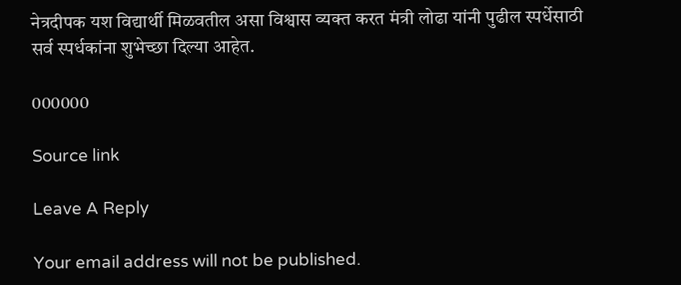नेत्रदीपक यश विद्यार्थी मिळवतील असा विश्वास व्यक्त करत मंत्री लोढा यांनी पुढील स्पर्धेसाठी सर्व स्पर्धकांना शुभेच्छा दिल्या आहेत.

000000

Source link

Leave A Reply

Your email address will not be published.